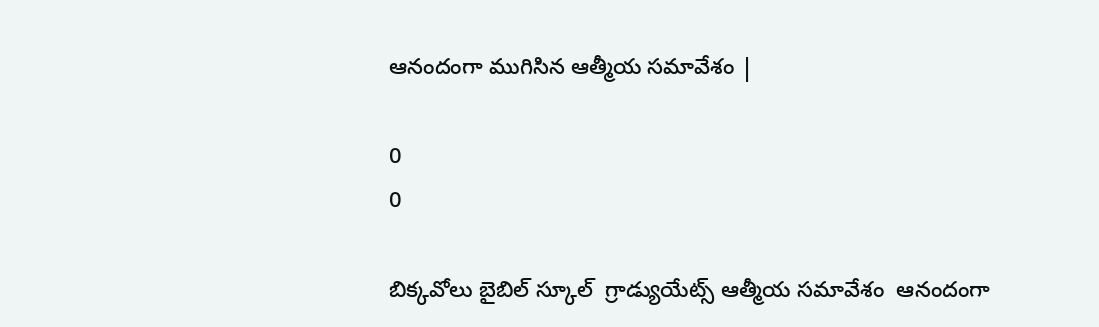ఆనందంగా ముగిసిన ఆత్మీయ సమావేశం |

0
0

బిక్కవోలు బైబిల్ స్కూల్  గ్రాడ్యుయేట్స్ ఆత్మీయ సమావేశం  ఆనందంగా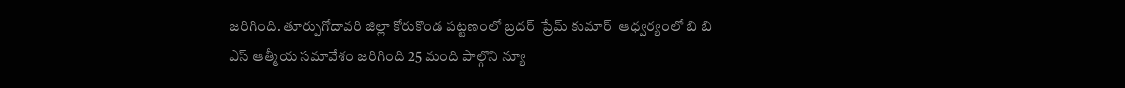జరిగింది. తూర్పుగోదావరి జిల్లా కోరుకొండ పట్టణంలో బ్రదర్  ప్రేమ్ కుమార్  ఆధ్వర్యంలో బి బి ఎస్ ఆత్మీయ సమావేశం జరిగింది 25 మంది పాల్గొని న్యూ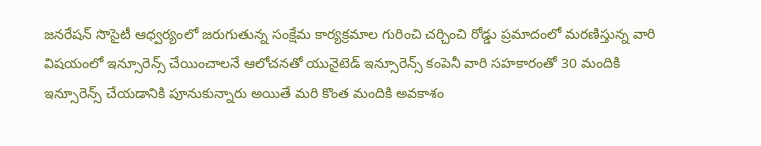జనరేషన్ సొసైటీ ఆధ్వర్యంలో జరుగుతున్న సంక్షేమ కార్యక్రమాల గురించి చర్చించి రోడ్డు ప్రమాదంలో మరణిస్తున్న వారి విషయంలో ఇన్సూరెన్స్ చేయించాలనే ఆలోచనతో యునైటెడ్ ఇన్సూరెన్స్ కంపెనీ వారి సహకారంతో 30 మందికి ఇన్సూరెన్స్ చేయడానికి పూనుకున్నారు అయితే మరి కొంత మందికి అవకాశం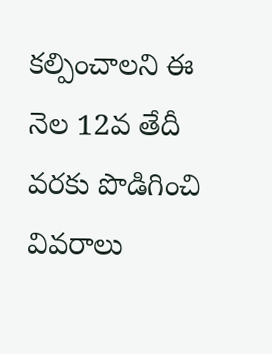కల్పించాలని ఈ నెల 12వ తేదీ వరకు పొడిగించి   వివరాలు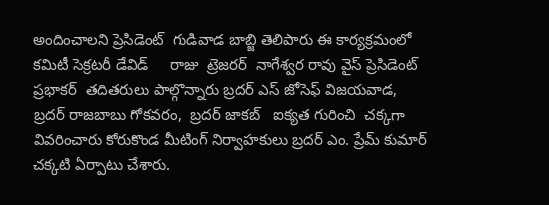అందించాలని ప్రెసిడెంట్  గుడివాడ బాబ్జి తెలిపారు ఈ కార్యక్రమంలో కమిటీ సెక్రటరీ డేవిడ్     రాజు  ట్రెజరర్  నాగేశ్వర రావు వైస్ ప్రెసిడెంట్     ప్రభాకర్  తదితరులు పాల్గొన్నారు బ్రదర్ ఎస్ జోసెఫ్ విజయవాడ,  బ్రదర్ రాజబాబు గోకవరం,  బ్రదర్ జాకబ్   ఐక్యత గురించి  చక్కగా వివరించారు కోరుకొండ మీటింగ్ నిర్వాహకులు బ్రదర్ ఎం. ప్రేమ్ కుమార్  చక్కటి ఏర్పాటు చేశారు.